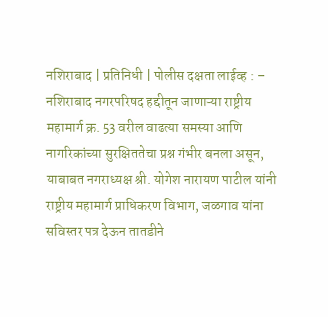नशिराबाद | प्रतिनिधी | पोलीस दक्षता लाईव्ह : – नशिराबाद नगरपरिषद हद्दीतून जाणाऱ्या राष्ट्रीय महामार्ग क्र. 53 वरील वाढत्या समस्या आणि नागरिकांच्या सुरक्षिततेचा प्रश्न गंभीर बनला असून, याबाबत नगराध्यक्ष श्री. योगेश नारायण पाटील यांनी राष्ट्रीय महामार्ग प्राधिकरण विभाग, जळगाव यांना सविस्तर पत्र देऊन तातडीने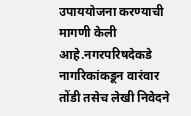उपाययोजना करण्याची मागणी केली आहे.नगरपरिषदेकडे नागरिकांकडून वारंवार तोंडी तसेच लेखी निवेदने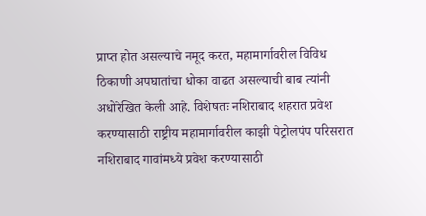प्राप्त होत असल्याचे नमूद करत, महामार्गावरील विविध ठिकाणी अपघातांचा धोका वाढत असल्याची बाब त्यांनी अधोरेखित केली आहे. विशेषतः नशिराबाद शहरात प्रवेश करण्यासाठी राष्ट्रीय महामार्गावरील काझी पेट्रोलपंप परिसरात नशिराबाद गावांमध्ये प्रवेश करण्यासाठी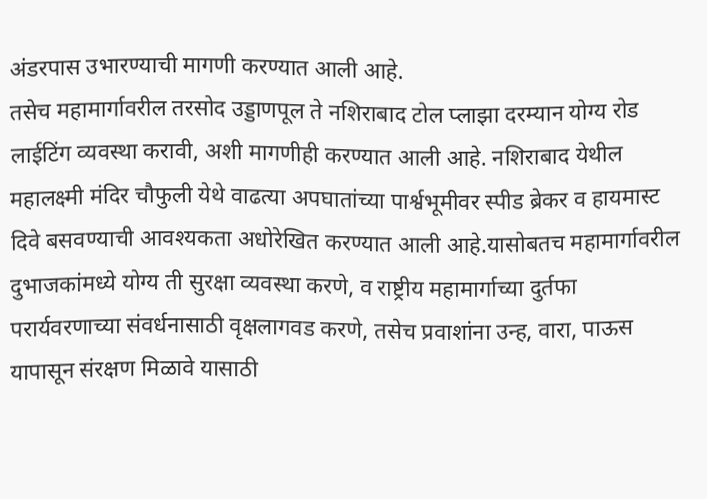अंडरपास उभारण्याची मागणी करण्यात आली आहे.
तसेच महामार्गावरील तरसोद उड्डाणपूल ते नशिराबाद टोल प्लाझा दरम्यान योग्य रोड लाईटिंग व्यवस्था करावी, अशी मागणीही करण्यात आली आहे. नशिराबाद येथील महालक्ष्मी मंदिर चौफुली येथे वाढत्या अपघातांच्या पार्श्वभूमीवर स्पीड ब्रेकर व हायमास्ट दिवे बसवण्याची आवश्यकता अधोरेखित करण्यात आली आहे.यासोबतच महामार्गावरील दुभाजकांमध्ये योग्य ती सुरक्षा व्यवस्था करणे, व राष्ट्रीय महामार्गाच्या दुर्तफा परार्यवरणाच्या संवर्धनासाठी वृक्षलागवड करणे, तसेच प्रवाशांना उन्ह, वारा, पाऊस यापासून संरक्षण मिळावे यासाठी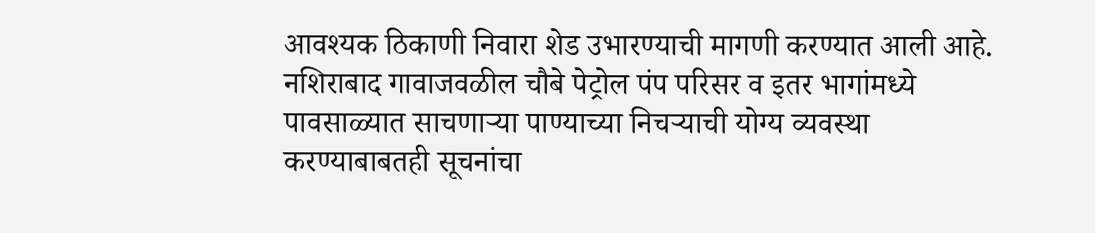आवश्यक ठिकाणी निवारा शेड उभारण्याची मागणी करण्यात आली आहे. नशिराबाद गावाजवळील चौबे पेट्रोल पंप परिसर व इतर भागांमध्ये पावसाळ्यात साचणाऱ्या पाण्याच्या निचऱ्याची योग्य व्यवस्था करण्याबाबतही सूचनांचा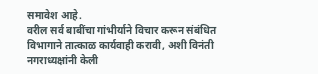समावेश आहे.
वरील सर्व बाबींचा गांभीर्याने विचार करून संबंधित विभागाने तात्काळ कार्यवाही करावी, अशी विनंती नगराध्यक्षांनी केली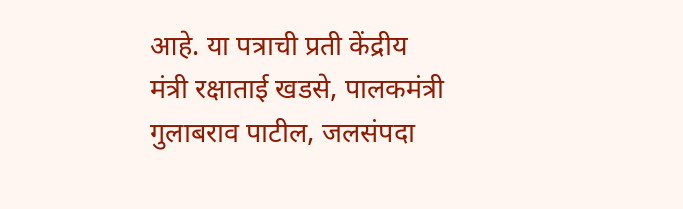आहे. या पत्राची प्रती केंद्रीय मंत्री रक्षाताई खडसे, पालकमंत्री गुलाबराव पाटील, जलसंपदा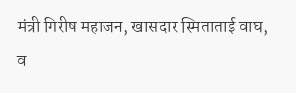मंत्री गिरीष महाजन, खासदार स्मिताताई वाघ, व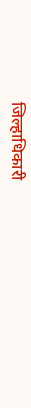जिल्हाधिकारी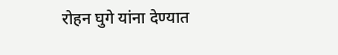रोहन घुगे यांना देण्यात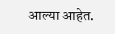आल्या आहेत.